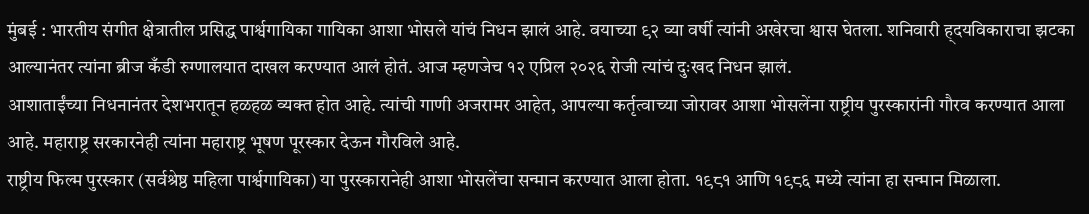मुंबई : भारतीय संगीत क्षेत्रातील प्रसिद्ध पार्श्वगायिका गायिका आशा भोसले यांचं निधन झालं आहे. वयाच्या ९२ व्या वर्षी त्यांनी अखेरचा श्वास घेतला. शनिवारी ह्दयविकाराचा झटका आल्यानंतर त्यांना ब्रीज कँडी रुग्णालयात दाखल करण्यात आलं होतं. आज म्हणजेच १२ एप्रिल २०२६ रोजी त्यांचं दुःखद निधन झालं.
आशाताईंच्या निधनानंतर देशभरातून हळहळ व्यक्त होत आहे. त्यांची गाणी अजरामर आहेत, आपल्या कर्तृत्वाच्या जोरावर आशा भोसलेंना राष्ट्रीय पुरस्कारांनी गौरव करण्यात आला आहे. महाराष्ट्र सरकारनेही त्यांना महाराष्ट्र भूषण पूरस्कार देऊन गौरविले आहे.
राष्ट्रीय फिल्म पुरस्कार (सर्वश्रेष्ठ महिला पार्श्वगायिका) या पुरस्कारानेही आशा भोसलेंचा सन्मान करण्यात आला होता. १९८१ आणि १९८६ मध्ये त्यांना हा सन्मान मिळाला.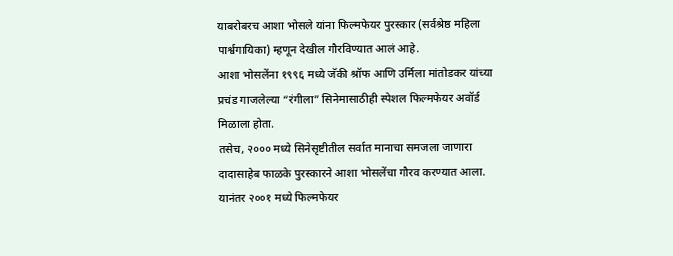याबरोबरच आशा भोसले यांना फिल्मफेयर पुरस्कार (सर्वश्रेष्ठ महिला पार्श्वगायिका) म्हणून देखील गौरविण्यात आलं आहे.
आशा भोसलेंना १९९६ मध्ये जॅकी श्रॉफ आणि उर्मिला मांतोडकर यांच्या प्रचंड गाजलेल्या “रंगीला” सिनेमासाठीही स्पेशल फिल्मफेयर अवॉर्ड मिळाला होता.
तसेच, २००० मध्ये सिनेसृष्टीतील सर्वात मानाचा समजला जाणारा दादासाहेब फाळके पुरस्कारने आशा भोसलेंचा गौरव करण्यात आला. यानंतर २००१ मध्ये फिल्मफेयर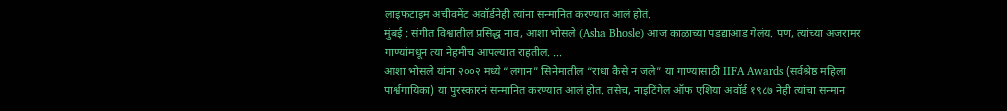लाइफटाइम अचीवमेंट अवॉर्डनेही त्यांना सन्मानित करण्यात आलं होतं.
मुंबई : संगीत विश्वातील प्रसिद्ध नाव, आशा भोसले (Asha Bhosle) आज काळाच्या पडद्याआड गेलंय. पण, त्यांच्या अजरामर गाण्यांमधून त्या नेहमीच आपल्यात राहतील. ...
आशा भोसले यांना २००२ मध्ये “लगान” सिनेमातील “राधा कैसे न जले” या गाण्यासाठी IIFA Awards (सर्वश्रेष्ठ महिला पार्श्वगायिका) या पुरस्कारनं सन्मानित करण्यात आलं होत. तसेच, नाइटिंगेल ऑफ एशिया अवॉर्ड १९८७ नेही त्यांचा सन्मान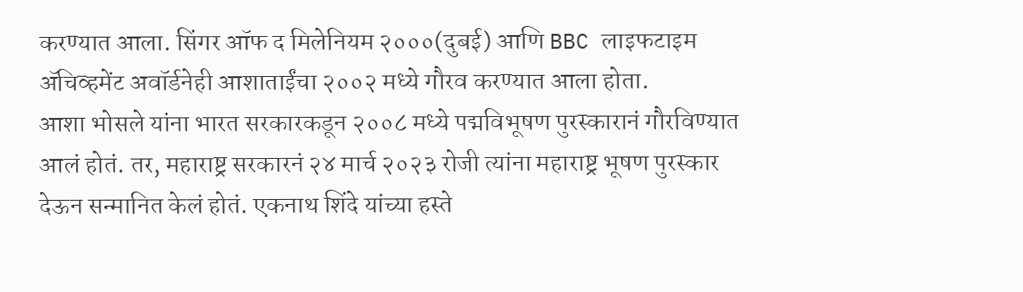करण्यात आला. सिंगर ऑफ द मिलेनियम २०००(दुबई) आणि BBC लाइफटाइम ॲचिव्हमेंट अवॉर्डनेही आशाताईंचा २००२ मध्ये गौरव करण्यात आला होता.
आशा भोसले यांना भारत सरकारकडून २००८ मध्ये पद्मविभूषण पुरस्कारानं गौरविण्यात आलं होतं. तर, महाराष्ट्र सरकारनं २४ मार्च २०२३ रोजी त्यांना महाराष्ट्र भूषण पुरस्कार देऊन सन्मानित केलं होतं. एकनाथ शिंदे यांच्या हस्ते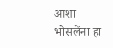आशा भोसलेंना हा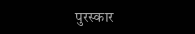पुरस्कार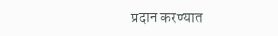प्रदान करण्यात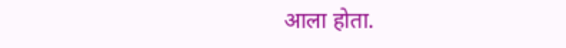आला होता.